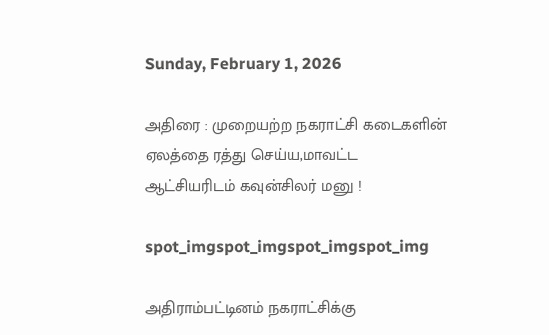Sunday, February 1, 2026

அதிரை : முறையற்ற நகராட்சி கடைகளின் ஏலத்தை ரத்து செய்ய,மாவட்ட ஆட்சியரிடம் கவுன்சிலர் மனு !

spot_imgspot_imgspot_imgspot_img

அதிராம்பட்டினம் நகராட்சிக்கு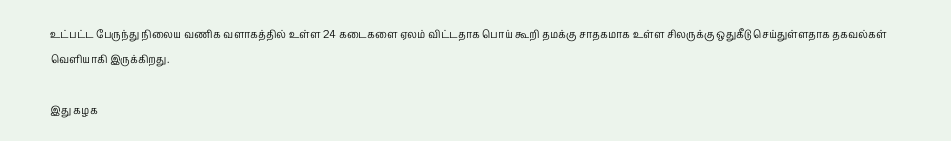உட்பட்ட பேருந்து நிலைய வணிக வளாகத்தில் உள்ள 24 கடைகளை ஏலம் விட்டதாக பொய் கூறி தமக்கு சாதகமாக உள்ள சிலருக்கு ஒதுகீடு செய்துள்ளதாக தகவல்கள் வெளியாகி இருக்கிறது.

இது கழக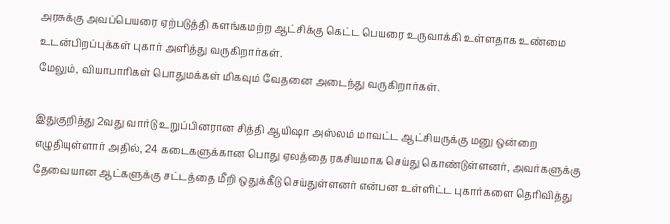அரசுக்கு அவப்பெயரை ஏற்படுத்தி களங்கமற்ற ஆட்சிக்கு கெட்ட பெயரை உருவாக்கி உள்ளதாக உண்மை உடன்பிறப்புக்கள் புகார் அளித்து வருகிறார்கள்.
மேலும், வியாபாரிகள் பொதுமக்கள் மிகவும் வேதனை அடைந்து வருகிறார்கள்.

இதுகுறித்து 2வது வார்டு உறுப்பினரான சித்தி ஆயிஷா அஸ்லம் மாவட்ட ஆட்சியருக்கு மனு ஒன்றை எழுதியுள்ளார் அதில், 24 கடைகளுக்கான பொது ஏலத்தை ரகசியமாக செய்து கொண்டுள்ளனர், அவர்களுக்கு தேவையான ஆட்களுக்கு சட்டத்தை மீறி ஒதுக்கீடு செய்துள்ளனர் என்பன உள்ளிட்ட புகார்களை தெரிவித்து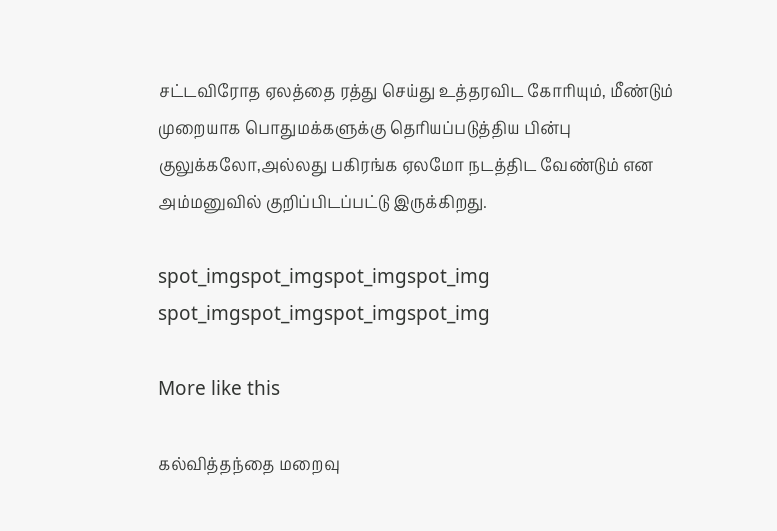சட்டவிரோத ஏலத்தை ரத்து செய்து உத்தரவிட கோரியும், மீண்டும் முறையாக பொதுமக்களுக்கு தெரியப்படுத்திய பின்பு குலுக்கலோ,அல்லது பகிரங்க ஏலமோ நடத்திட வேண்டும் என அம்மனுவில் குறிப்பிடப்பட்டு இருக்கிறது.

spot_imgspot_imgspot_imgspot_img
spot_imgspot_imgspot_imgspot_img

More like this

கல்வித்தந்தை மறைவு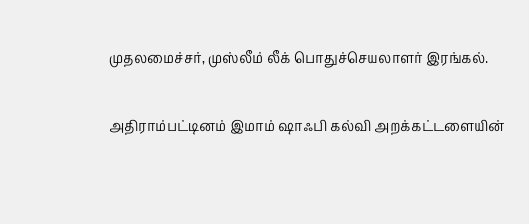முதலமைச்சர், முஸ்லீம் லீக் பொதுச்செயலாளர் இரங்கல்.

அதிராம்பட்டினம் இமாம் ஷாஃபி கல்வி அறக்கட்டளையின்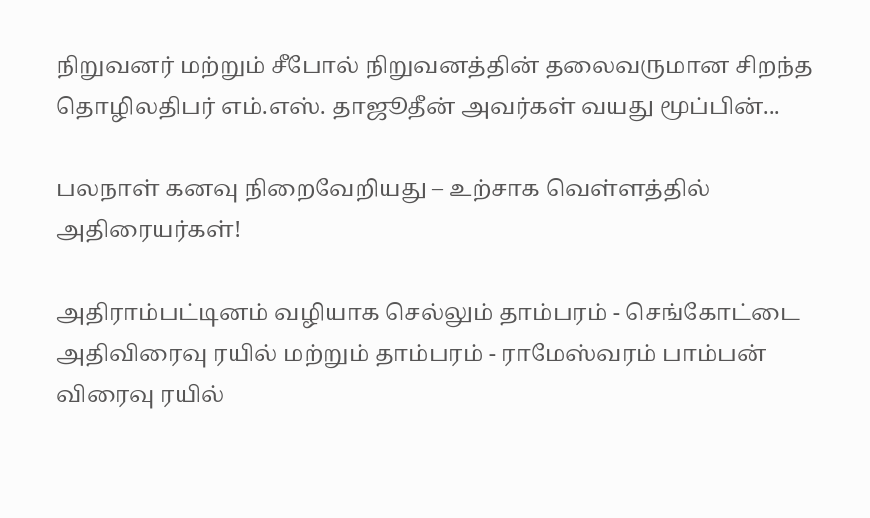நிறுவனர் மற்றும் சீபோல் நிறுவனத்தின் தலைவருமான சிறந்த தொழிலதிபர் எம்.எஸ். தாஜூதீன் அவர்கள் வயது மூப்பின்...

பலநாள் கனவு நிறைவேறியது – உற்சாக வெள்ளத்தில் அதிரையர்கள்!

அதிராம்பட்டினம் வழியாக செல்லும் தாம்பரம் - செங்கோட்டை அதிவிரைவு ரயில் மற்றும் தாம்பரம் - ராமேஸ்வரம் பாம்பன் விரைவு ரயில்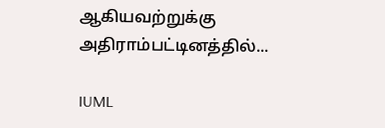ஆகியவற்றுக்கு அதிராம்பட்டினத்தில்...

IUML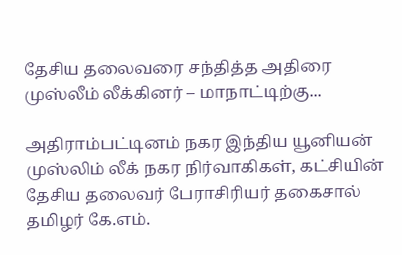தேசிய தலைவரை சந்தித்த அதிரை முஸ்லீம் லீக்கினர் – மாநாட்டிற்கு...

அதிராம்பட்டினம் நகர இந்திய யூனியன் முஸ்லிம் லீக் நகர நிர்வாகிகள், கட்சியின் தேசிய தலைவர் பேராசிரியர் தகைசால் தமிழர் கே.எம்.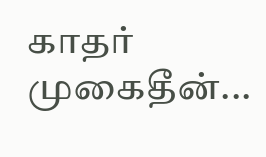காதர் முகைதீன்...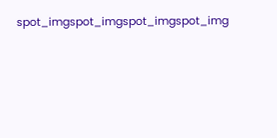spot_imgspot_imgspot_imgspot_img